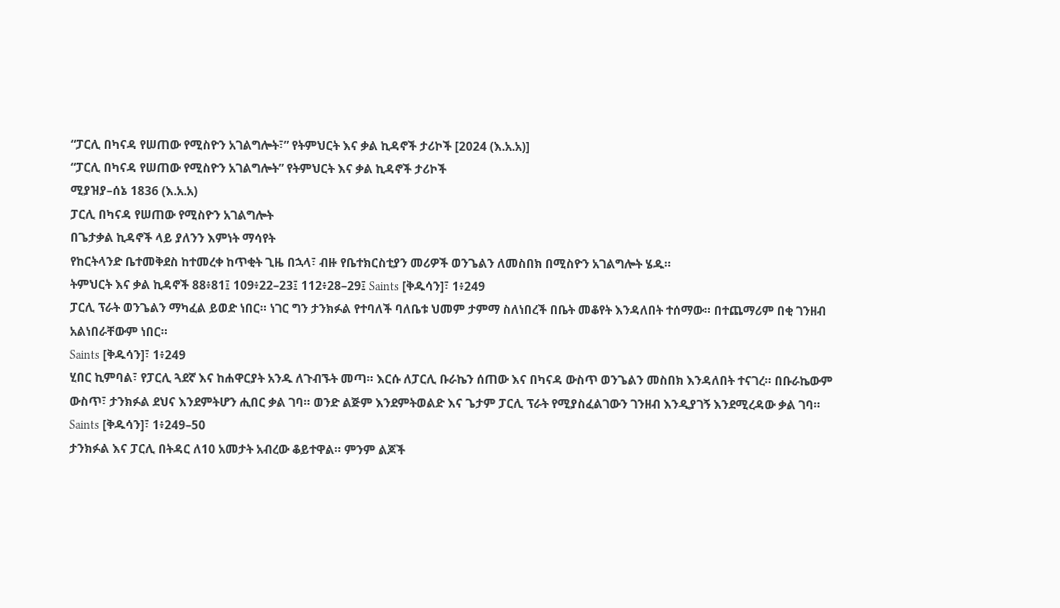“ፓርሊ በካናዳ የሠጠው የሚስዮን አገልግሎት፣” የትምህርት እና ቃል ኪዳኖች ታሪኮች [2024 (እ.አ.አ)]
“ፓርሊ በካናዳ የሠጠው የሚስዮን አገልግሎት” የትምህርት እና ቃል ኪዳኖች ታሪኮች
ሚያዝያ–ሰኔ 1836 (እ.አ.አ)
ፓርሊ በካናዳ የሠጠው የሚስዮን አገልግሎት
በጌታቃል ኪዳኖች ላይ ያለንን እምነት ማሳየት
የከርትላንድ ቤተመቅደስ ከተመረቀ ከጥቂት ጊዜ በኋላ፣ ብዙ የቤተክርስቲያን መሪዎች ወንጌልን ለመስበክ በሚስዮን አገልግሎት ሄዱ።
ትምህርት እና ቃል ኪዳኖች 88፥81፤ 109፥22–23፤ 112፥28–29፤ Saints [ቅዱሳን]፣ 1፥249
ፓርሊ ፕራት ወንጌልን ማካፈል ይወድ ነበር። ነገር ግን ታንክፉል የተባለች ባለቤቱ ህመም ታምማ ስለነበረች በቤት መቆየት እንዳለበት ተሰማው። በተጨማሪም በቂ ገንዘብ አልነበራቸውም ነበር።
Saints [ቅዱሳን]፣ 1፥249
ሂበር ኪምባል፣ የፓርሊ ጓደኛ እና ከሐዋርያት አንዱ ለጉብኙት መጣ። እርሱ ለፓርሊ ቡራኬን ሰጠው እና በካናዳ ውስጥ ወንጌልን መስበክ እንዳለበት ተናገረ። በቡራኬውም ውስጥ፣ ታንክፉል ደህና እንደምትሆን ሒበር ቃል ገባ። ወንድ ልጅም እንደምትወልድ እና ጌታም ፓርሊ ፕራት የሚያስፈልገውን ገንዘብ እንዲያገኝ እንደሚረዳው ቃል ገባ።
Saints [ቅዱሳን]፣ 1፥249–50
ታንክፉል እና ፓርሊ በትዳር ለ10 አመታት አብረው ቆይተዋል። ምንም ልጆች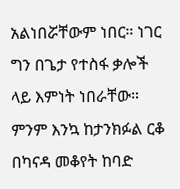አልነበሯቸውም ነበር። ነገር ግን በጌታ የተስፋ ቃሎች ላይ እምነት ነበራቸው። ምንም እንኳ ከታንክፉል ርቆ በካናዳ መቆየት ከባድ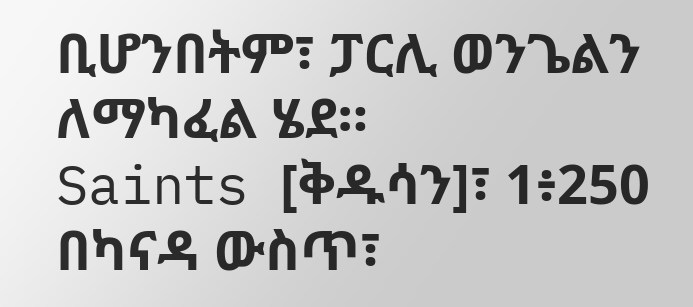ቢሆንበትም፣ ፓርሊ ወንጌልን ለማካፈል ሄደ።
Saints [ቅዱሳን]፣ 1፥250
በካናዳ ውስጥ፣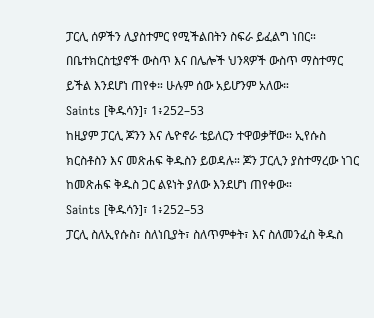ፓርሊ ሰዎችን ሊያስተምር የሚችልበትን ስፍራ ይፈልግ ነበር። በቤተክርስቲያኖች ውስጥ እና በሌሎች ህንጻዎች ውስጥ ማስተማር ይችል እንደሆነ ጠየቀ። ሁሉም ሰው አይሆንም አለው።
Saints [ቅዱሳን]፣ 1፥252–53
ከዚያም ፓርሊ ጆንን እና ሌዮኖራ ቴይለርን ተዋወቃቸው። ኢየሱስ ክርስቶስን እና መጽሐፍ ቅዱስን ይወዳሉ። ጆን ፓርሊን ያስተማረው ነገር ከመጽሐፍ ቅዱስ ጋር ልዩነት ያለው እንደሆነ ጠየቀው።
Saints [ቅዱሳን]፣ 1፥252–53
ፓርሊ ስለኢየሱስ፣ ስለነቢያት፣ ስለጥምቀት፣ እና ስለመንፈስ ቅዱስ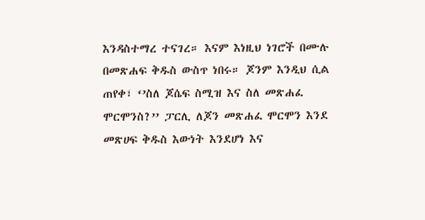እንዳስተማረ ተናገረ። እናም እነዚህ ነገሮች በሙሉ በመጽሐፍ ቅዱስ ውስጥ ነበሩ። ጆንም እንዲህ ሲል ጠየቀ፣ ‘’ስለ ጆሴፍ ስሚዝ እና ስለ መጽሐፈ ሞርሞንስ?’’ ፓርሊ ለጆን መጽሐፈ ሞርሞን እንደ መጽሀፍ ቅዱስ እውነት እንደሆነ እና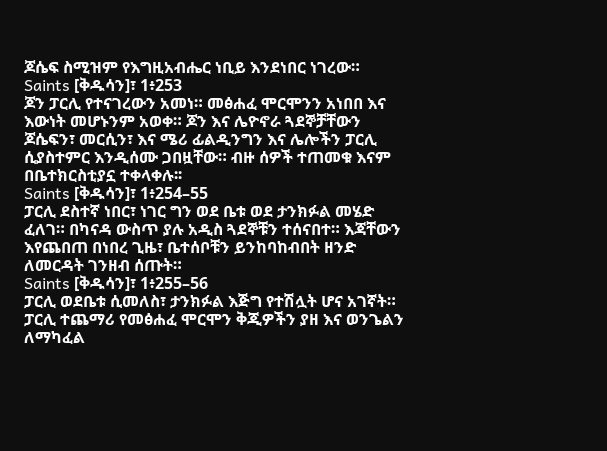ጆሴፍ ስሚዝም የእግዚአብሔር ነቢይ እንደነበር ነገረው።
Saints [ቅዱሳን]፣ 1፥253
ጆን ፓርሊ የተናገረውን አመነ። መፅሐፈ ሞርሞንን አነበበ እና እውነት መሆኑንም አወቀ። ጆን እና ሌዮኖራ ጓደኞቻቸውን ጆሴፍን፣ መርሲን፣ እና ሜሪ ፊልዲንግን እና ሌሎችን ፓርሊ ሲያስተምር እንዲሰሙ ጋበዟቸው። ብዙ ሰዎች ተጠመቁ እናም በቤተክርስቲያኗ ተቀላቀሉ፡፡
Saints [ቅዱሳን]፣ 1፥254–55
ፓርሊ ደስተኛ ነበር፣ ነገር ግን ወደ ቤቱ ወደ ታንክፉል መሄድ ፈለገ። በካናዳ ውስጥ ያሉ አዲስ ጓደኞቹን ተሰናበተ። እጃቸውን እየጨበጠ በነበረ ጊዜ፣ ቤተሰቦቹን ይንከባከብበት ዘንድ ለመርዳት ገንዘብ ሰጡት።
Saints [ቅዱሳን]፣ 1፥255–56
ፓርሊ ወደቤቱ ሲመለስ፣ ታንክፉል እጅግ የተሽሏት ሆና አገኛት። ፓርሊ ተጨማሪ የመፅሐፈ ሞርሞን ቅጂዎችን ያዘ እና ወንጌልን ለማካፈል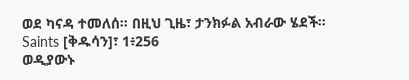ወደ ካናዳ ተመለሰ። በዚህ ጊዜ፣ ታንክፉል አብራው ሄደች።
Saints [ቅዱሳን]፣ 1፥256
ወዲያውኑ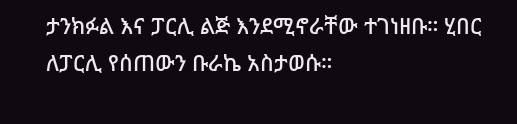ታንክፉል እና ፓርሊ ልጅ እንደሚኖራቸው ተገነዘቡ። ሂበር ለፓርሊ የሰጠውን ቡራኬ አስታወሱ።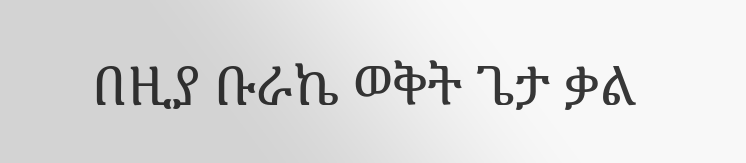በዚያ ቡራኬ ወቅት ጌታ ቃል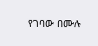የገባው በሙሉ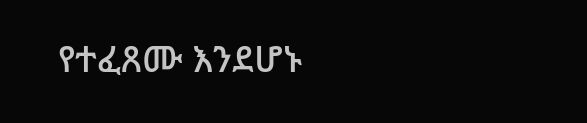የተፈጸሙ እንደሆኑ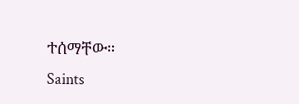ተሰማቸው።
Saints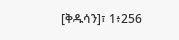[ቅዱሳን]፣ 1፥256